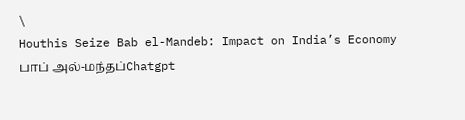\
Houthis Seize Bab el-Mandeb: Impact on India’s Economy
பாப் அல்-மந்தப்Chatgpt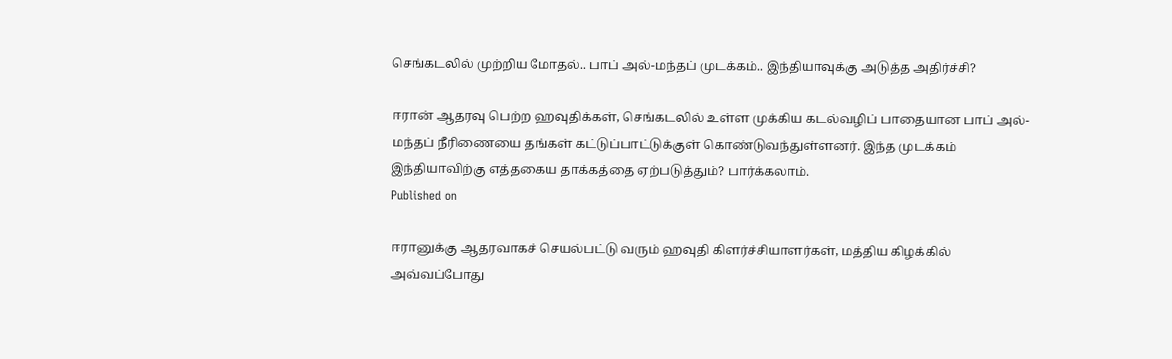செங்கடலில் முற்றிய மோதல்.. பாப் அல்-மந்தப் முடக்கம்.. இந்தியாவுக்கு அடுத்த அதிர்ச்சி?

ஈரான் ஆதரவு பெற்ற ஹவுதிக்கள், செங்கடலில் உள்ள முக்கிய கடல்வழிப் பாதையான பாப் அல்-மந்தப் நீரிணையை தங்கள் கட்டுப்பாட்டுக்குள் கொண்டுவந்துள்ளனர். இந்த முடக்கம் இந்தியாவிற்கு எத்தகைய தாக்கத்தை ஏற்படுத்தும்? பார்க்கலாம்.
Published on

ஈரானுக்கு ஆதரவாகச் செயல்பட்டு வரும் ஹவுதி கிளர்ச்சியாளர்கள், மத்திய கிழக்கில் அவ்வப்போது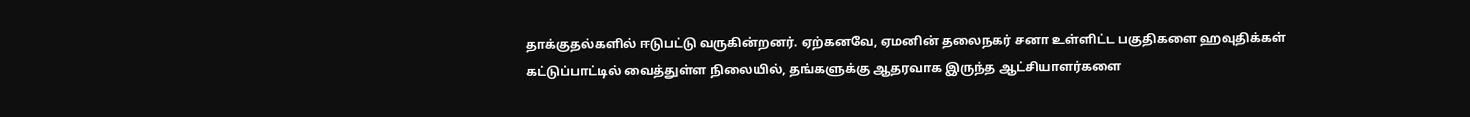தாக்குதல்களில் ஈடுபட்டு வருகின்றனர். ஏற்கனவே, ஏமனின் தலைநகர் சனா உள்ளிட்ட பகுதிகளை ஹவுதிக்கள் கட்டுப்பாட்டில் வைத்துள்ள நிலையில், தங்களுக்கு ஆதரவாக இருந்த ஆட்சியாளர்களை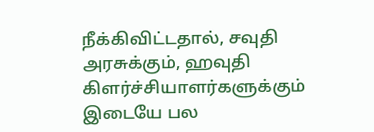நீக்கிவிட்டதால், சவுதி அரசுக்கும், ஹவுதி கிளர்ச்சியாளர்களுக்கும் இடையே பல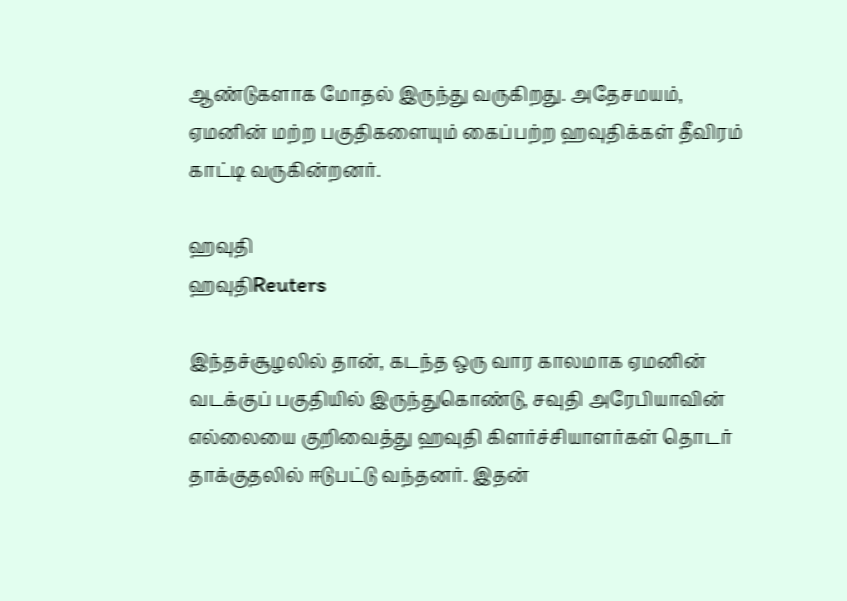ஆண்டுகளாக மோதல் இருந்து வருகிறது. அதேசமயம், ஏமனின் மற்ற பகுதிகளையும் கைப்பற்ற ஹவுதிக்கள் தீவிரம் காட்டி வருகின்றனர்.

ஹவுதி
ஹவுதிReuters

இந்தச்சூழலில் தான், கடந்த ஒரு வார காலமாக ஏமனின் வடக்குப் பகுதியில் இருந்துகொண்டு, சவுதி அரேபியாவின் எல்லையை குறிவைத்து ஹவுதி கிளர்ச்சியாளர்கள் தொடர் தாக்குதலில் ஈடுபட்டு வந்தனர். இதன்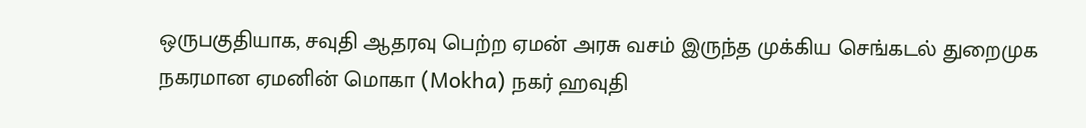ஒருபகுதியாக, சவுதி ஆதரவு பெற்ற ஏமன் அரசு வசம் இருந்த முக்கிய செங்கடல் துறைமுக நகரமான ஏமனின் மொகா (Mokha) நகர் ஹவுதி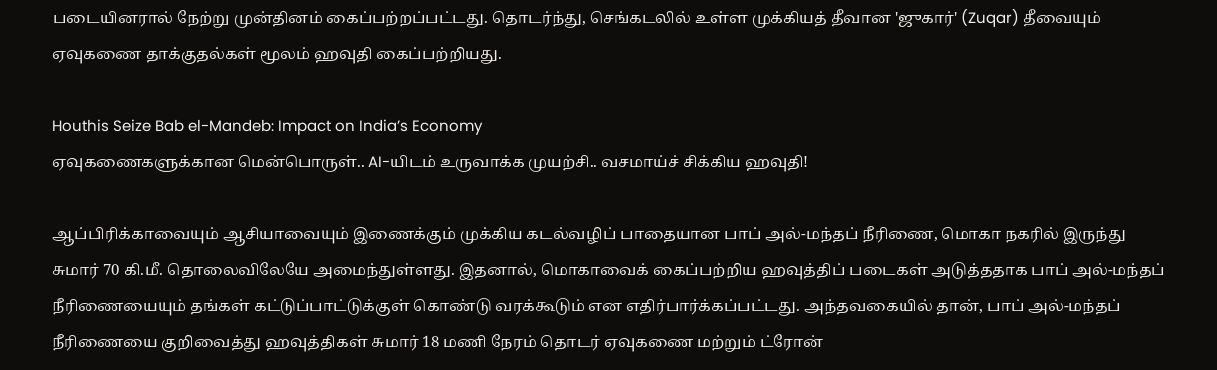படையினரால் நேற்று முன்தினம் கைப்பற்றப்பட்டது. தொடர்ந்து, செங்கடலில் உள்ள முக்கியத் தீவான 'ஜுகார்' (Zuqar) தீவையும் ஏவுகணை தாக்குதல்கள் மூலம் ஹவுதி கைப்பற்றியது.

Houthis Seize Bab el-Mandeb: Impact on India’s Economy
ஏவுகணைகளுக்கான மென்பொருள்.. AI-யிடம் உருவாக்க முயற்சி.. வசமாய்ச் சிக்கிய ஹவுதி!

ஆப்பிரிக்காவையும் ஆசியாவையும் இணைக்கும் முக்கிய கடல்வழிப் பாதையான பாப் அல்-மந்தப் நீரிணை, மொகா நகரில் இருந்து சுமார் 70 கி.மீ. தொலைவிலேயே அமைந்துள்ளது. இதனால், மொகாவைக் கைப்பற்றிய ஹவுத்திப் படைகள் அடுத்ததாக பாப் அல்-மந்தப் நீரிணையையும் தங்கள் கட்டுப்பாட்டுக்குள் கொண்டு வரக்கூடும் என எதிர்பார்க்கப்பட்டது. அந்தவகையில் தான், பாப் அல்-மந்தப் நீரிணையை குறிவைத்து ஹவுத்திகள் சுமார் 18 மணி நேரம் தொடர் ஏவுகணை மற்றும் ட்ரோன்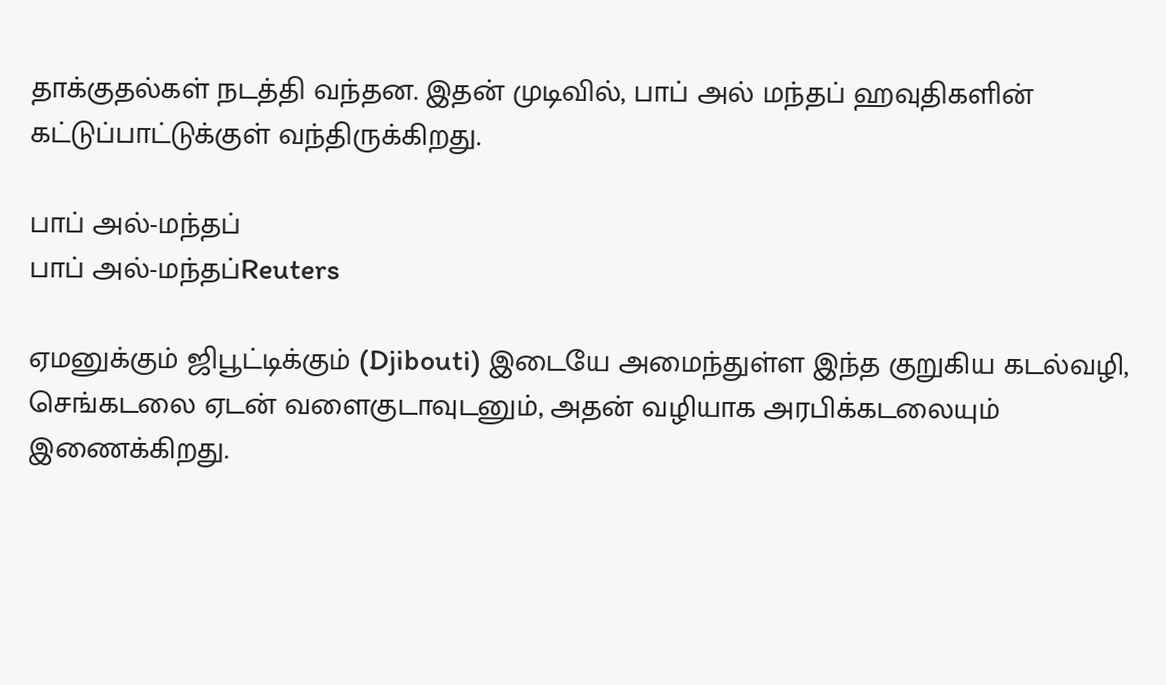தாக்குதல்கள் நடத்தி வந்தன. இதன் முடிவில், பாப் அல் மந்தப் ஹவுதிகளின் கட்டுப்பாட்டுக்குள் வந்திருக்கிறது.

பாப் அல்-மந்தப்
பாப் அல்-மந்தப்Reuters

ஏமனுக்கும் ஜிபூட்டிக்கும் (Djibouti) இடையே அமைந்துள்ள இந்த குறுகிய கடல்வழி, செங்கடலை ஏடன் வளைகுடாவுடனும், அதன் வழியாக அரபிக்கடலையும் இணைக்கிறது.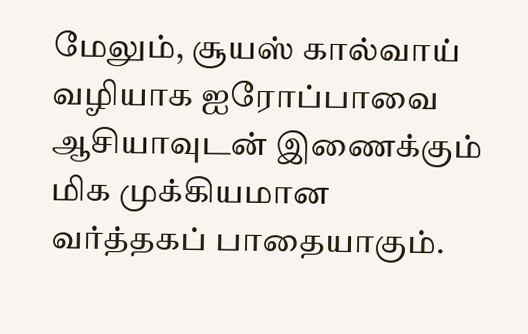மேலும், சூயஸ் கால்வாய் வழியாக ஐரோப்பாவை ஆசியாவுடன் இணைக்கும் மிக முக்கியமான வர்த்தகப் பாதையாகும்.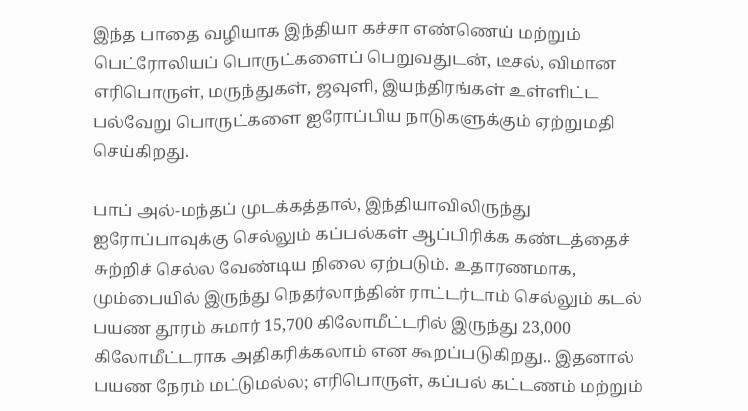இந்த பாதை வழியாக இந்தியா கச்சா எண்ணெய் மற்றும் பெட்ரோலியப் பொருட்களைப் பெறுவதுடன், டீசல், விமான எரிபொருள், மருந்துகள், ஜவுளி, இயந்திரங்கள் உள்ளிட்ட பல்வேறு பொருட்களை ஐரோப்பிய நாடுகளுக்கும் ஏற்றுமதி செய்கிறது.

பாப் அல்-மந்தப் முடக்கத்தால், இந்தியாவிலிருந்து ஐரோப்பாவுக்கு செல்லும் கப்பல்கள் ஆப்பிரிக்க கண்டத்தைச் சுற்றிச் செல்ல வேண்டிய நிலை ஏற்படும். உதாரணமாக, மும்பையில் இருந்து நெதர்லாந்தின் ராட்டர்டாம் செல்லும் கடல் பயண தூரம் சுமார் 15,700 கிலோமீட்டரில் இருந்து 23,000 கிலோமீட்டராக அதிகரிக்கலாம் என கூறப்படுகிறது.. இதனால் பயண நேரம் மட்டுமல்ல; எரிபொருள், கப்பல் கட்டணம் மற்றும்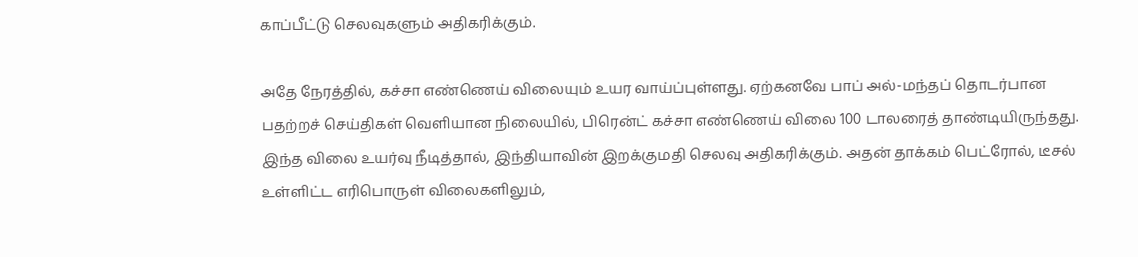காப்பீட்டு செலவுகளும் அதிகரிக்கும்.

அதே நேரத்தில், கச்சா எண்ணெய் விலையும் உயர வாய்ப்புள்ளது. ஏற்கனவே பாப் அல்-மந்தப் தொடர்பான பதற்றச் செய்திகள் வெளியான நிலையில், பிரென்ட் கச்சா எண்ணெய் விலை 100 டாலரைத் தாண்டியிருந்தது. இந்த விலை உயர்வு நீடித்தால், இந்தியாவின் இறக்குமதி செலவு அதிகரிக்கும். அதன் தாக்கம் பெட்ரோல், டீசல் உள்ளிட்ட எரிபொருள் விலைகளிலும்,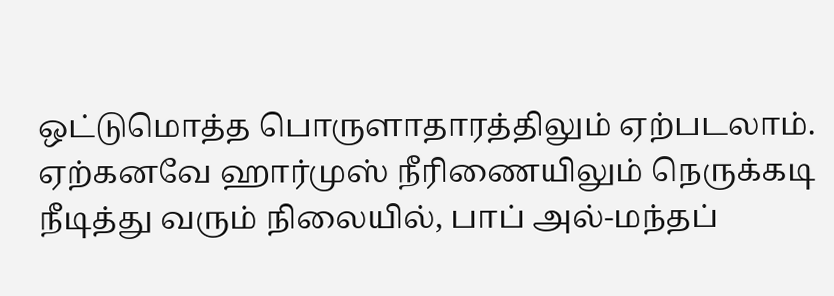ஒட்டுமொத்த பொருளாதாரத்திலும் ஏற்படலாம். ஏற்கனவே ஹார்முஸ் நீரிணையிலும் நெருக்கடி நீடித்து வரும் நிலையில், பாப் அல்-மந்தப்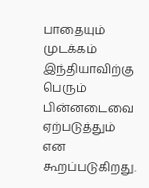பாதையும் முடக்கம் இந்தியாவிற்கு பெரும் பின்னடைவை ஏற்படுத்தும் என கூறப்படுகிறது.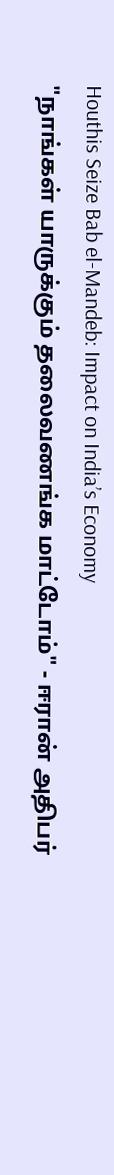Houthis Seize Bab el-Mandeb: Impact on India’s Economy
"நாங்கள் யாருக்கும் தலைவணங்க மாட்டோம்" - ஈரான் அதிபர்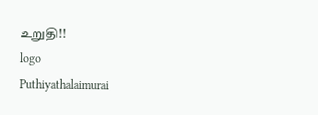உறுதி!!
logo
Puthiyathalaimurai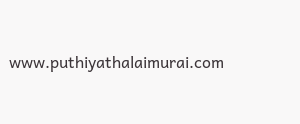www.puthiyathalaimurai.com